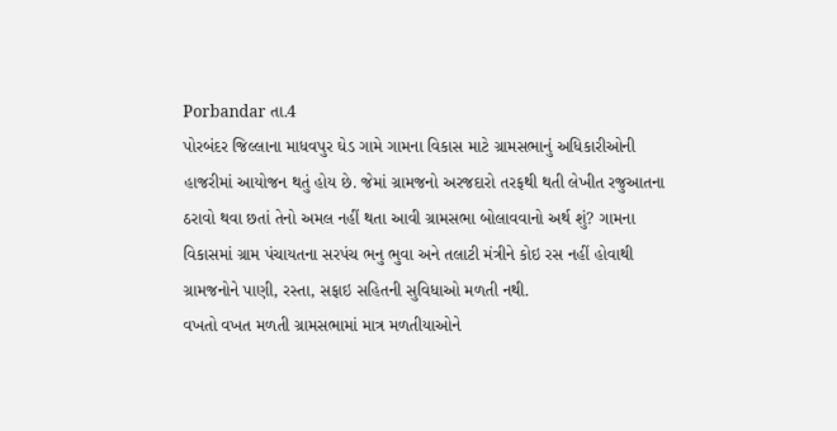Porbandar તા.4
પોરબંદર જિલ્લાના માધવપુર ઘેડ ગામે ગામના વિકાસ માટે ગ્રામસભાનું અધિકારીઓની હાજરીમાં આયોજન થતું હોય છે. જેમાં ગ્રામજનો અરજદારો તરફથી થતી લેખીત રજુઆતના ઠરાવો થવા છતાં તેનો અમલ નહીં થતા આવી ગ્રામસભા બોલાવવાનો અર્થ શું? ગામના વિકાસમાં ગ્રામ પંચાયતના સરપંચ ભનુ ભુવા અને તલાટી મંત્રીને કોઇ રસ નહીં હોવાથી ગ્રામજનોને પાણી, રસ્તા, સફાઇ સહિતની સુવિધાઓ મળતી નથી.
વખતો વખત મળતી ગ્રામસભામાં માત્ર મળતીયાઓને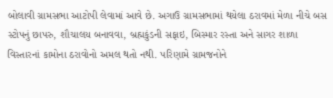બોલાવી ગ્રામસભા આટોપી લેવામાં આવે છે. અગાઉ ગ્રામસભામાં થયેલા ઠરાવમાં મેળા નીચે બસ સ્ટોપનું છાપરુ, શૌચાલય બનાવવા, બ્રહ્મકુંડની સફાઇ, બિસ્માર રસ્તા અને સાગર શાળા વિસ્તારનાં કામોના ઠરાવોનો અમલ થતો નથી. પરિણામે ગ્રામજનોને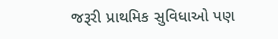જરૂરી પ્રાથમિક સુવિધાઓ પણ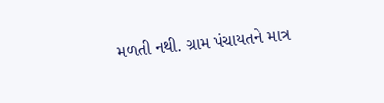મળતી નથી. ગ્રામ પંચાયતને માત્ર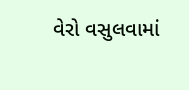વેરો વસુલવામાં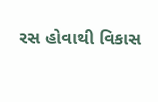રસ હોવાથી વિકાસ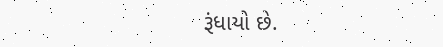રૂંધાયો છે.